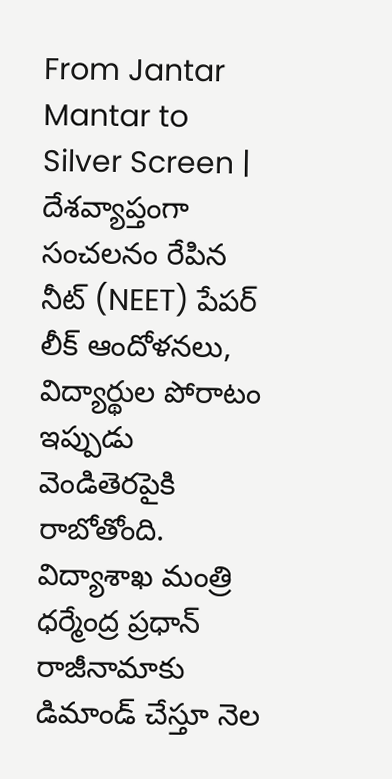From Jantar Mantar to Silver Screen | దేశవ్యాప్తంగా సంచలనం రేపిన నీట్ (NEET) పేపర్ లీక్ ఆందోళనలు, విద్యార్థుల పోరాటం ఇప్పుడు వెండితెరపైకి రాబోతోంది. విద్యాశాఖ మంత్రి ధర్మేంద్ర ప్రధాన్ రాజీనామాకు డిమాండ్ చేస్తూ నెల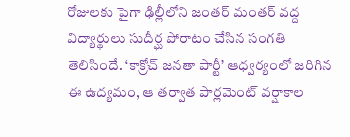రోజులకు పైగా ఢిల్లీలోని జంతర్ మంతర్ వద్ద విద్యార్థులు సుదీర్ఘ పోరాటం చేసిన సంగతి తెలిసిందే. ‘కాక్రోచ్ జనతా పార్టీ’ ఆధ్వర్యంలో జరిగిన ఈ ఉద్యమం, ఆ తర్వాత పార్లమెంట్ వర్షాకాల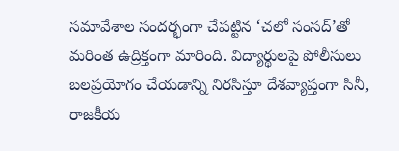సమావేశాల సందర్భంగా చేపట్టిన ‘చలో సంసద్’తో మరింత ఉద్రిక్తంగా మారింది. విద్యార్థులపై పోలీసులు బలప్రయోగం చేయడాన్ని నిరసిస్తూ దేశవ్యాప్తంగా సినీ, రాజకీయ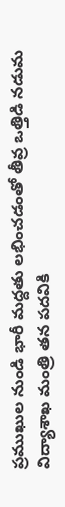ప్రముఖుల నుండి భారీ మద్దతు లభించడంతో తీవ్ర ఒత్తిడి నడుమ విద్యాశాఖ మంత్రి తన పదవికి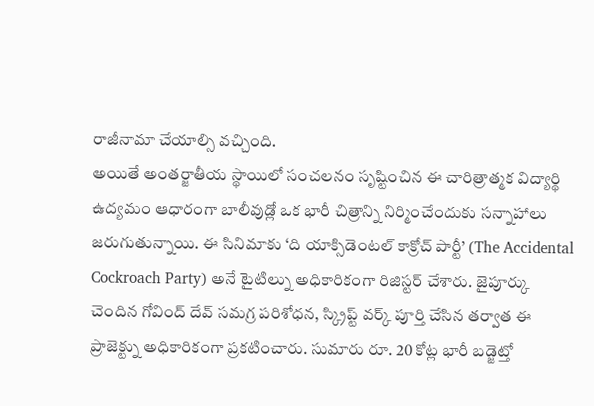రాజీనామా చేయాల్సి వచ్చింది.
అయితే అంతర్జాతీయ స్థాయిలో సంచలనం సృష్టించిన ఈ చారిత్రాత్మక విద్యార్థి ఉద్యమం ఆధారంగా బాలీవుడ్లో ఒక భారీ చిత్రాన్ని నిర్మించేందుకు సన్నాహాలు జరుగుతున్నాయి. ఈ సినిమాకు ‘ది యాక్సిడెంటల్ కాక్రోచ్ పార్టీ’ (The Accidental Cockroach Party) అనే టైటిల్ను అధికారికంగా రిజిస్టర్ చేశారు. జైపూర్కు చెందిన గోవింద్ దేవ్ సమగ్ర పరిశోధన, స్క్రిప్ట్ వర్క్ పూర్తి చేసిన తర్వాత ఈ ప్రాజెక్ట్ను అధికారికంగా ప్రకటించారు. సుమారు రూ. 20 కోట్ల భారీ బడ్జెట్తో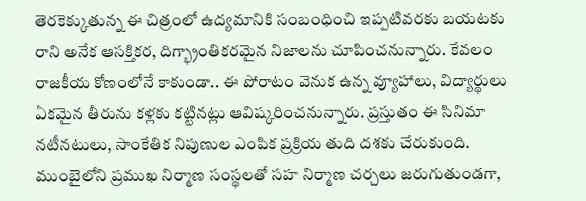తెరకెక్కుతున్న ఈ చిత్రంలో ఉద్యమానికి సంబంధించి ఇప్పటివరకు బయటకు రాని అనేక ఆసక్తికర, దిగ్భ్రాంతికరమైన నిజాలను చూపించనున్నారు. కేవలం రాజకీయ కోణంలోనే కాకుండా.. ఈ పోరాటం వెనుక ఉన్న వ్యూహాలు, విద్యార్థులు ఏకమైన తీరును కళ్లకు కట్టినట్లు ఆవిష్కరించనున్నారు. ప్రస్తుతం ఈ సినిమా నటీనటులు, సాంకేతిక నిపుణుల ఎంపిక ప్రక్రియ తుది దశకు చేరుకుంది. ముంబైలోని ప్రముఖ నిర్మాణ సంస్థలతో సహ నిర్మాణ చర్చలు జరుగుతుండగా,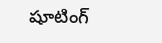షూటింగ్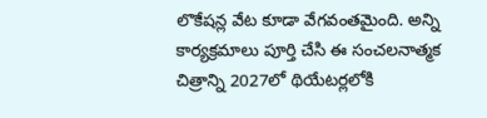లొకేషన్ల వేట కూడా వేగవంతమైంది. అన్ని కార్యక్రమాలు పూర్తి చేసి ఈ సంచలనాత్మక చిత్రాన్ని 2027లో థియేటర్లలోకి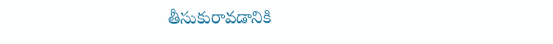తీసుకురావడానికి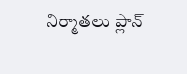నిర్మాతలు ప్లాన్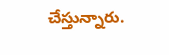చేస్తున్నారు.